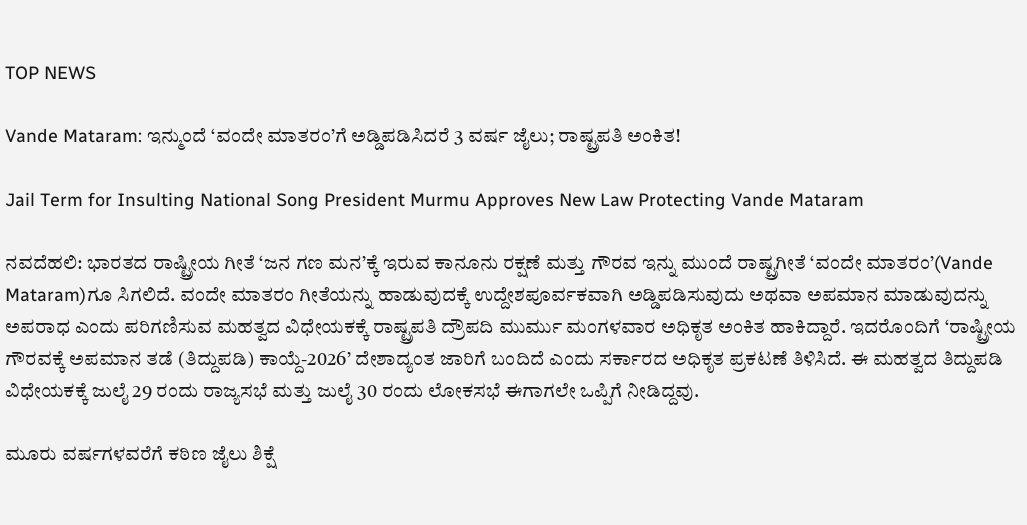TOP NEWS

Vande Mataram: ಇನ್ಮುಂದೆ ‘ವಂದೇ ಮಾತರಂ’ಗೆ ಅಡ್ಡಿಪಡಿಸಿದರೆ 3 ವರ್ಷ ಜೈಲು; ರಾಷ್ಟ್ರಪತಿ ಅಂಕಿತ!

Jail Term for Insulting National Song President Murmu Approves New Law Protecting Vande Mataram

ನವದೆಹಲಿ: ಭಾರತದ ರಾಷ್ಟ್ರೀಯ ಗೀತೆ ‘ಜನ ಗಣ ಮನ’ಕ್ಕೆ ಇರುವ ಕಾನೂನು ರಕ್ಷಣೆ ಮತ್ತು ಗೌರವ ಇನ್ನು ಮುಂದೆ ರಾಷ್ಟ್ರಗೀತೆ ‘ವಂದೇ ಮಾತರಂ’(Vande Mataram)ಗೂ ಸಿಗಲಿದೆ. ವಂದೇ ಮಾತರಂ ಗೀತೆಯನ್ನು ಹಾಡುವುದಕ್ಕೆ ಉದ್ದೇಶಪೂರ್ವಕವಾಗಿ ಅಡ್ಡಿಪಡಿಸುವುದು ಅಥವಾ ಅಪಮಾನ ಮಾಡುವುದನ್ನು ಅಪರಾಧ ಎಂದು ಪರಿಗಣಿಸುವ ಮಹತ್ವದ ವಿಧೇಯಕಕ್ಕೆ ರಾಷ್ಟ್ರಪತಿ ದ್ರೌಪದಿ ಮುರ್ಮು ಮಂಗಳವಾರ ಅಧಿಕೃತ ಅಂಕಿತ ಹಾಕಿದ್ದಾರೆ. ಇದರೊಂದಿಗೆ ‘ರಾಷ್ಟ್ರೀಯ ಗೌರವಕ್ಕೆ ಅಪಮಾನ ತಡೆ (ತಿದ್ದುಪಡಿ) ಕಾಯ್ದೆ-2026’ ದೇಶಾದ್ಯಂತ ಜಾರಿಗೆ ಬಂದಿದೆ ಎಂದು ಸರ್ಕಾರದ ಅಧಿಕೃತ ಪ್ರಕಟಣೆ ತಿಳಿಸಿದೆ. ಈ ಮಹತ್ವದ ತಿದ್ದುಪಡಿ ವಿಧೇಯಕಕ್ಕೆ ಜುಲೈ 29 ರಂದು ರಾಜ್ಯಸಭೆ ಮತ್ತು ಜುಲೈ 30 ರಂದು ಲೋಕಸಭೆ ಈಗಾಗಲೇ ಒಪ್ಪಿಗೆ ನೀಡಿದ್ದವು.

ಮೂರು ವರ್ಷಗಳವರೆಗೆ ಕಠಿಣ ಜೈಲು ಶಿಕ್ಷೆ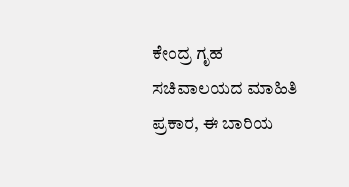ಕೇಂದ್ರ ಗೃಹ ಸಚಿವಾಲಯದ ಮಾಹಿತಿ ಪ್ರಕಾರ, ಈ ಬಾರಿಯ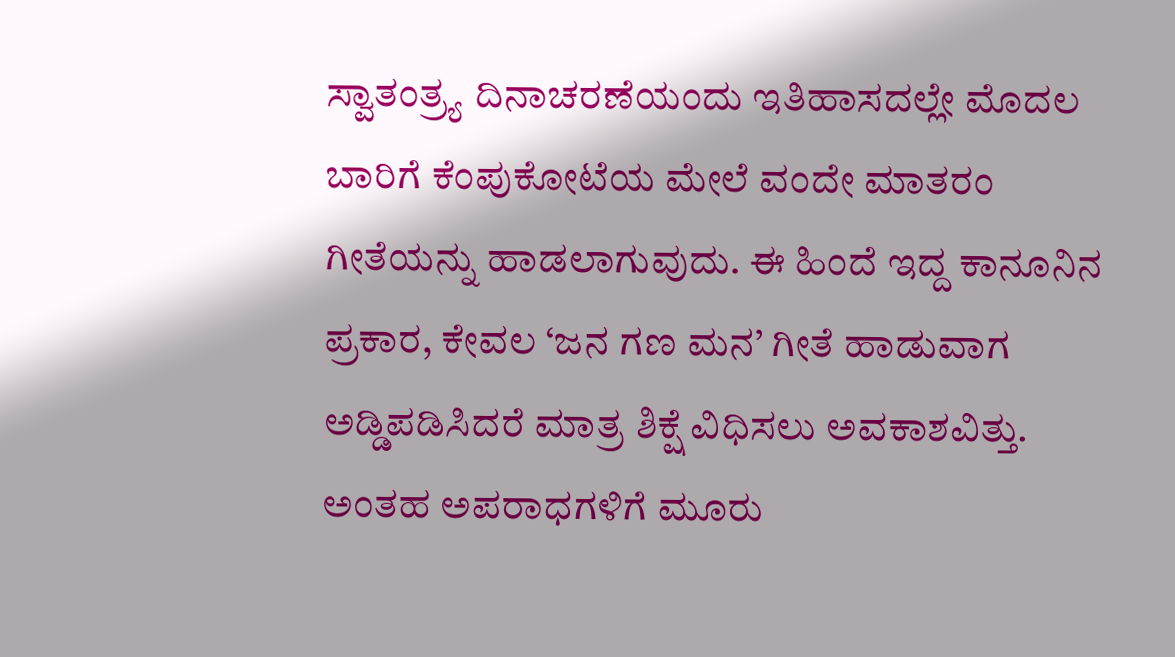ಸ್ವಾತಂತ್ರ್ಯ ದಿನಾಚರಣೆಯಂದು ಇತಿಹಾಸದಲ್ಲೇ ಮೊದಲ ಬಾರಿಗೆ ಕೆಂಪುಕೋಟೆಯ ಮೇಲೆ ವಂದೇ ಮಾತರಂ ಗೀತೆಯನ್ನು ಹಾಡಲಾಗುವುದು. ಈ ಹಿಂದೆ ಇದ್ದ ಕಾನೂನಿನ ಪ್ರಕಾರ, ಕೇವಲ ‘ಜನ ಗಣ ಮನ’ ಗೀತೆ ಹಾಡುವಾಗ ಅಡ್ಡಿಪಡಿಸಿದರೆ ಮಾತ್ರ ಶಿಕ್ಷೆ ವಿಧಿಸಲು ಅವಕಾಶವಿತ್ತು. ಅಂತಹ ಅಪರಾಧಗಳಿಗೆ ಮೂರು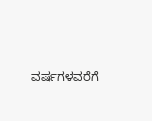ವರ್ಷಗಳವರೆಗೆ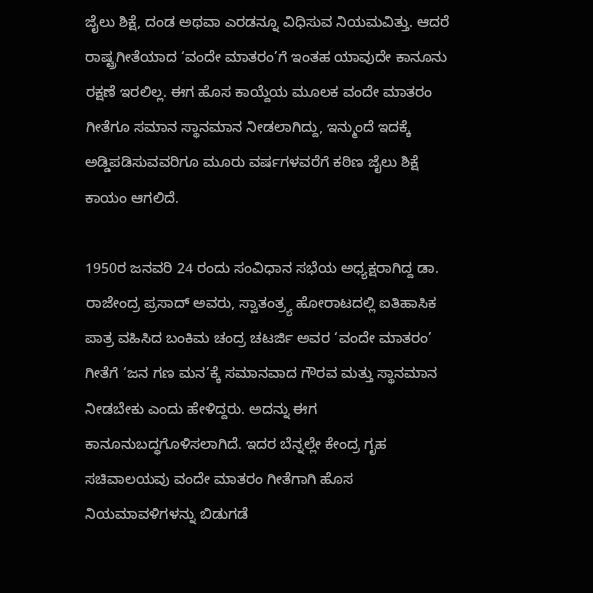ಜೈಲು ಶಿಕ್ಷೆ, ದಂಡ ಅಥವಾ ಎರಡನ್ನೂ ವಿಧಿಸುವ ನಿಯಮವಿತ್ತು. ಆದರೆ ರಾಷ್ಟ್ರಗೀತೆಯಾದ ‘ವಂದೇ ಮಾತರಂ’ಗೆ ಇಂತಹ ಯಾವುದೇ ಕಾನೂನು ರಕ್ಷಣೆ ಇರಲಿಲ್ಲ. ಈಗ ಹೊಸ ಕಾಯ್ದೆಯ ಮೂಲಕ ವಂದೇ ಮಾತರಂ ಗೀತೆಗೂ ಸಮಾನ ಸ್ಥಾನಮಾನ ನೀಡಲಾಗಿದ್ದು, ಇನ್ಮುಂದೆ ಇದಕ್ಕೆ ಅಡ್ಡಿಪಡಿಸುವವರಿಗೂ ಮೂರು ವರ್ಷಗಳವರೆಗೆ ಕಠಿಣ ಜೈಲು ಶಿಕ್ಷೆ ಕಾಯಂ ಆಗಲಿದೆ.

1950ರ ಜನವರಿ 24 ರಂದು ಸಂವಿಧಾನ ಸಭೆಯ ಅಧ್ಯಕ್ಷರಾಗಿದ್ದ ಡಾ. ರಾಜೇಂದ್ರ ಪ್ರಸಾದ್ ಅವರು, ಸ್ವಾತಂತ್ರ್ಯ ಹೋರಾಟದಲ್ಲಿ ಐತಿಹಾಸಿಕ ಪಾತ್ರ ವಹಿಸಿದ ಬಂಕಿಮ ಚಂದ್ರ ಚಟರ್ಜಿ ಅವರ ‘ವಂದೇ ಮಾತರಂ’ ಗೀತೆಗೆ ‘ಜನ ಗಣ ಮನ’ಕ್ಕೆ ಸಮಾನವಾದ ಗೌರವ ಮತ್ತು ಸ್ಥಾನಮಾನ ನೀಡಬೇಕು ಎಂದು ಹೇಳಿದ್ದರು. ಅದನ್ನು ಈಗ ಕಾನೂನುಬದ್ಧಗೊಳಿಸಲಾಗಿದೆ. ಇದರ ಬೆನ್ನಲ್ಲೇ ಕೇಂದ್ರ ಗೃಹ ಸಚಿವಾಲಯವು ವಂದೇ ಮಾತರಂ ಗೀತೆಗಾಗಿ ಹೊಸ ನಿಯಮಾವಳಿಗಳನ್ನು ಬಿಡುಗಡೆ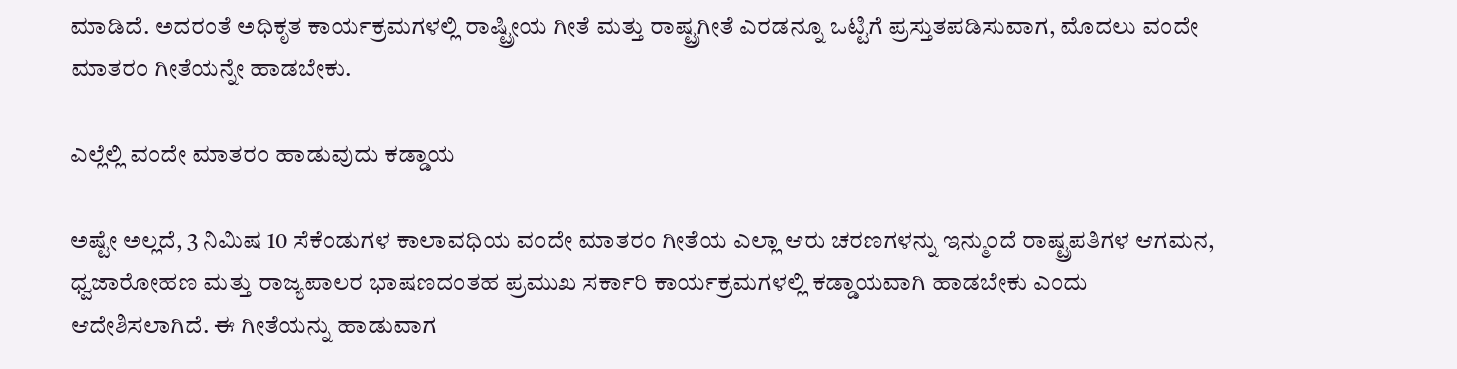ಮಾಡಿದೆ. ಅದರಂತೆ ಅಧಿಕೃತ ಕಾರ್ಯಕ್ರಮಗಳಲ್ಲಿ ರಾಷ್ಟ್ರೀಯ ಗೀತೆ ಮತ್ತು ರಾಷ್ಟ್ರಗೀತೆ ಎರಡನ್ನೂ ಒಟ್ಟಿಗೆ ಪ್ರಸ್ತುತಪಡಿಸುವಾಗ, ಮೊದಲು ವಂದೇ ಮಾತರಂ ಗೀತೆಯನ್ನೇ ಹಾಡಬೇಕು.

ಎಲ್ಲೆಲ್ಲಿ ವಂದೇ ಮಾತರಂ ಹಾಡುವುದು ಕಡ್ಡಾಯ

ಅಷ್ಟೇ ಅಲ್ಲದೆ, 3 ನಿಮಿಷ 10 ಸೆಕೆಂಡುಗಳ ಕಾಲಾವಧಿಯ ವಂದೇ ಮಾತರಂ ಗೀತೆಯ ಎಲ್ಲಾ ಆರು ಚರಣಗಳನ್ನು ಇನ್ಮುಂದೆ ರಾಷ್ಟ್ರಪತಿಗಳ ಆಗಮನ, ಧ್ವಜಾರೋಹಣ ಮತ್ತು ರಾಜ್ಯಪಾಲರ ಭಾಷಣದಂತಹ ಪ್ರಮುಖ ಸರ್ಕಾರಿ ಕಾರ್ಯಕ್ರಮಗಳಲ್ಲಿ ಕಡ್ಡಾಯವಾಗಿ ಹಾಡಬೇಕು ಎಂದು ಆದೇಶಿಸಲಾಗಿದೆ. ಈ ಗೀತೆಯನ್ನು ಹಾಡುವಾಗ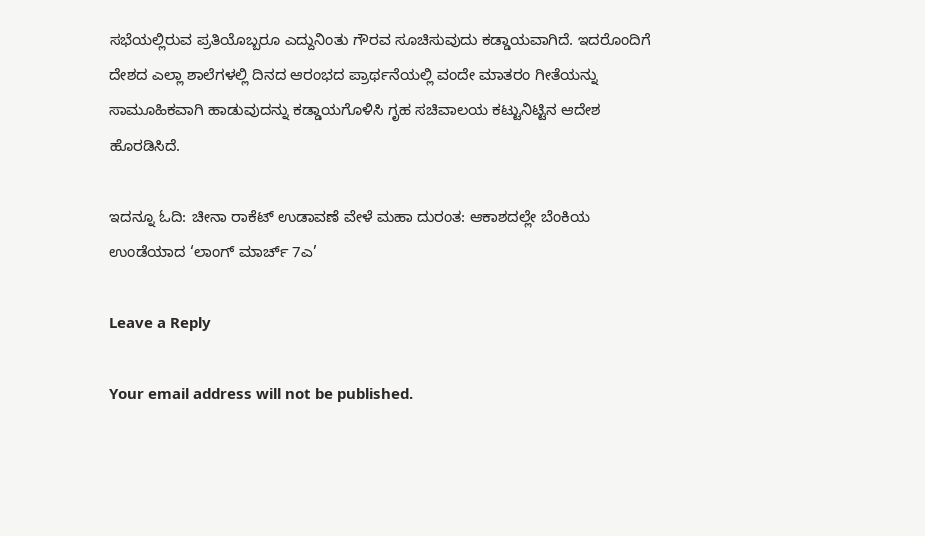ಸಭೆಯಲ್ಲಿರುವ ಪ್ರತಿಯೊಬ್ಬರೂ ಎದ್ದುನಿಂತು ಗೌರವ ಸೂಚಿಸುವುದು ಕಡ್ಡಾಯವಾಗಿದೆ. ಇದರೊಂದಿಗೆ ದೇಶದ ಎಲ್ಲಾ ಶಾಲೆಗಳಲ್ಲಿ ದಿನದ ಆರಂಭದ ಪ್ರಾರ್ಥನೆಯಲ್ಲಿ ವಂದೇ ಮಾತರಂ ಗೀತೆಯನ್ನು ಸಾಮೂಹಿಕವಾಗಿ ಹಾಡುವುದನ್ನು ಕಡ್ಡಾಯಗೊಳಿಸಿ ಗೃಹ ಸಚಿವಾಲಯ ಕಟ್ಟುನಿಟ್ಟಿನ ಆದೇಶ ಹೊರಡಿಸಿದೆ.

ಇದನ್ನೂ ಓದಿ: ಚೀನಾ ರಾಕೆಟ್ ಉಡಾವಣೆ ವೇಳೆ ಮಹಾ ದುರಂತ: ಆಕಾಶದಲ್ಲೇ ಬೆಂಕಿಯ ಉಂಡೆಯಾದ ‘ಲಾಂಗ್ ಮಾರ್ಚ್ 7ಎ’

Leave a Reply

Your email address will not be published.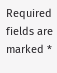Required fields are marked *